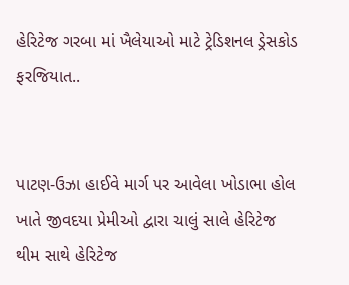હેરિટેજ ગરબા માં ખૈલેયાઓ માટે ટ્રેડિશનલ ડ્રેસકોડ ફરજિયાત..


પાટણ-ઉઝા હાઈવે માર્ગ પર આવેલા ખોડાભા હોલ ખાતે જીવદયા પ્રેમીઓ દ્વારા ચાલું સાલે હેરિટેજ થીમ સાથે હેરિટેજ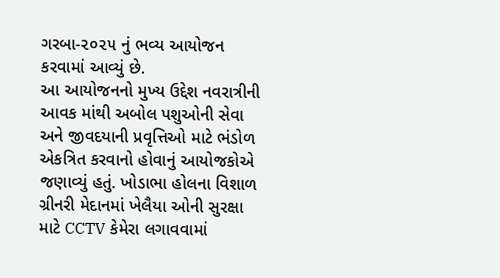ગરબા-૨૦૨૫ નું ભવ્ય આયોજન કરવામાં આવ્યું છે.
આ આયોજનનો મુખ્ય ઉદ્દેશ નવરાત્રીની આવક માંથી અબોલ પશુઓની સેવા અને જીવદયાની પ્રવૃત્તિઓ માટે ભંડોળ એકત્રિત કરવાનો હોવાનું આયોજકોએ જણાવ્યું હતું. ખોડાભા હોલના વિશાળ ગ્રીનરી મેદાનમાં ખેલૈયા ઓની સુરક્ષા માટે CCTV કેમેરા લગાવવામાં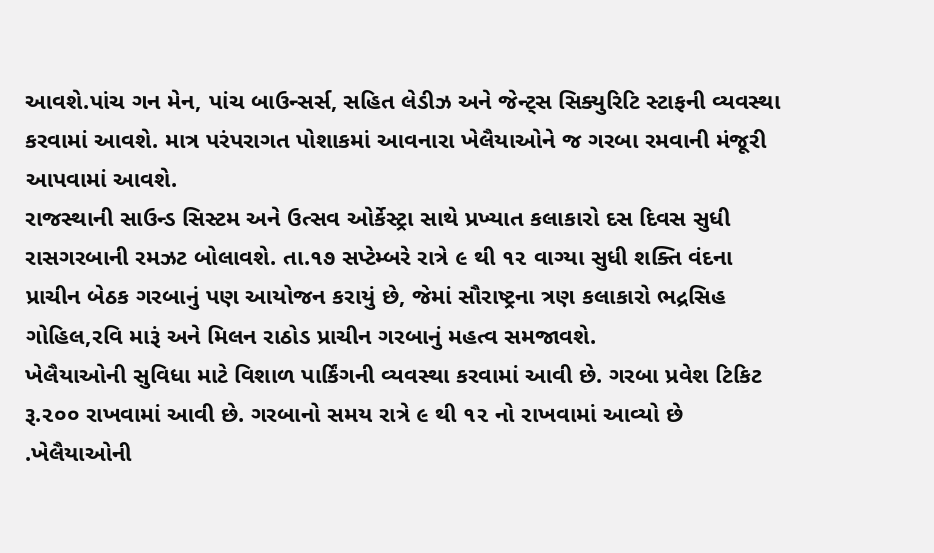આવશે.પાંચ ગન મેન, પાંચ બાઉન્સર્સ, સહિત લેડીઝ અને જેન્ટ્સ સિક્યુરિટિ સ્ટાફની વ્યવસ્થા કરવામાં આવશે. માત્ર પરંપરાગત પોશાકમાં આવનારા ખેલૈયાઓને જ ગરબા રમવાની મંજૂરી આપવામાં આવશે.
રાજસ્થાની સાઉન્ડ સિસ્ટમ અને ઉત્સવ ઓર્કેસ્ટ્રા સાથે પ્રખ્યાત કલાકારો દસ દિવસ સુધી રાસગરબાની રમઝટ બોલાવશે. તા.૧૭ સપ્ટેમ્બરે રાત્રે ૯ થી ૧૨ વાગ્યા સુધી શક્તિ વંદના પ્રાચીન બેઠક ગરબાનું પણ આયોજન કરાયું છે, જેમાં સૌરાષ્ટ્રના ત્રણ કલાકારો ભદ્રસિહ ગોહિલ,રવિ મારૂં અને મિલન રાઠોડ પ્રાચીન ગરબાનું મહત્વ સમજાવશે.
ખેલૈયાઓની સુવિધા માટે વિશાળ પાર્કિંગની વ્યવસ્થા કરવામાં આવી છે. ગરબા પ્રવેશ ટિકિટ રૂ.૨૦૦ રાખવામાં આવી છે. ગરબાનો સમય રાત્રે ૯ થી ૧૨ નો રાખવામાં આવ્યો છે .ખેલૈયાઓની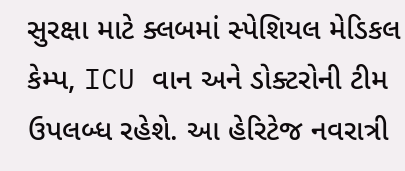સુરક્ષા માટે ક્લબમાં સ્પેશિયલ મેડિકલ કેમ્પ, ICU વાન અને ડોક્ટરોની ટીમ ઉપલબ્ધ રહેશે. આ હેરિટેજ નવરાત્રી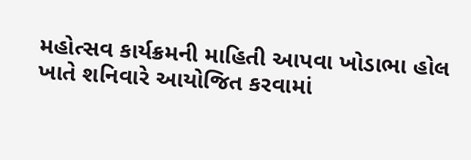મહોત્સવ કાર્યક્રમની માહિતી આપવા ખોડાભા હોલ ખાતે શનિવારે આયોજિત કરવામાં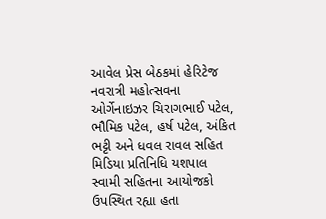આવેલ પ્રેસ બેઠકમાં હેરિટેજ નવરાત્રી મહોત્સવના ઓર્ગેનાઇઝર ચિરાગભાઈ પટેલ, ભૌમિક પટેલ, હર્ષ પટેલ, અંકિત ભટ્ટી અને ધવલ રાવલ સહિત મિડિયા પ્રતિનિધિ યશપાલ સ્વામી સહિતના આયોજકો ઉપસ્થિત રહ્યા હતા